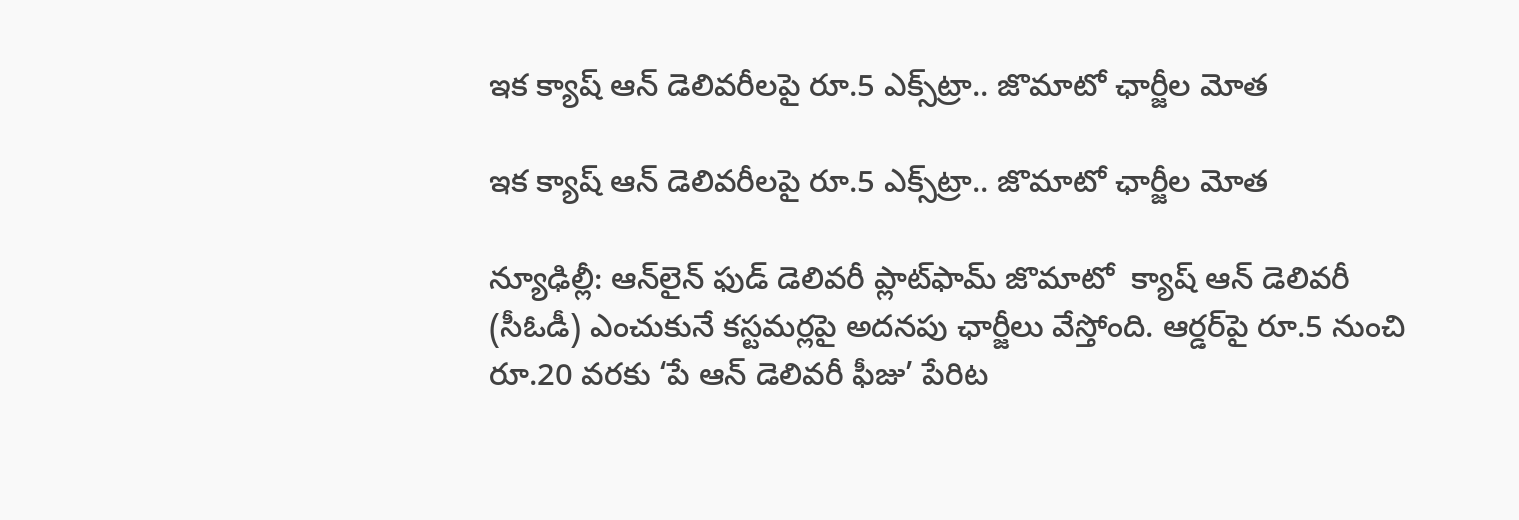ఇక క్యాష్ ఆన్ డెలివరీలపై రూ.5 ఎక్స్‌‌ట్రా.. జొమాటో ఛార్జీల మోత

ఇక క్యాష్ ఆన్ డెలివరీలపై రూ.5 ఎక్స్‌‌ట్రా.. జొమాటో ఛార్జీల మోత

న్యూఢిల్లీ: ఆన్‌‌‌‌లైన్ ఫుడ్ డెలివరీ ప్లాట్‌‌‌‌ఫామ్ జొమాటో  క్యాష్ ఆన్ డెలివరీ (సీఓడీ) ఎంచుకునే కస్టమర్లపై అదనపు ఛార్జీలు వేస్తోంది. ఆర్డర్‌‌‌‌‌‌‌‌పై రూ.5 నుంచి రూ.20 వరకు ‘పే ఆన్ డెలివరీ ఫీజు’ పేరిట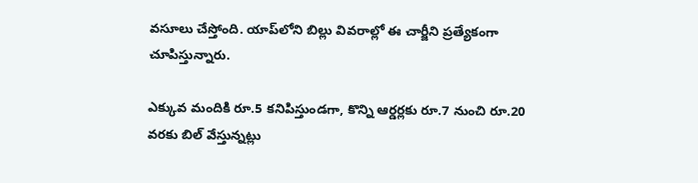వసూలు చేస్తోంది. యాప్‌‌‌‌లోని బిల్లు వివరాల్లో ఈ చార్జీని ప్రత్యేకంగా చూపిస్తున్నారు.

ఎక్కువ మందికి రూ.5 కనిపిస్తుండగా, కొన్ని ఆర్డర్లకు రూ.7 నుంచి రూ.20 వరకు బిల్ వేస్తున్నట్లు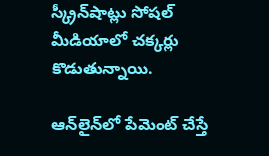స్క్రీన్‌‌‌‌షాట్లు సోషల్ మీడియాలో చక్కర్లు కొడుతున్నాయి.

ఆన్‌‌‌‌లైన్‌‌‌‌లో పేమెంట్ చేస్తే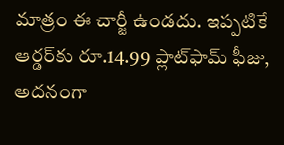మాత్రం ఈ చార్జీ ఉండదు. ఇప్పటికే ఆర్డర్‌‌‌‌కు రూ.14.99 ప్లాట్‌‌‌‌ఫామ్ ఫీజు, అదనంగా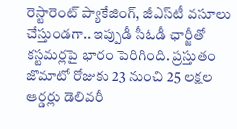రెస్టారెంట్ ప్యాకేజింగ్, జీఎస్‌‌‌‌టీ వసూలు చేస్తుండగా.. ఇప్పుడీ సీఓడీ ఛార్జీతో కస్టమర్లపై భారం పెరిగింది. ప్రస్తుతం జొమాటో రోజుకు 23 నుంచి 25 లక్షల ఆర్డర్లు డెలివరీ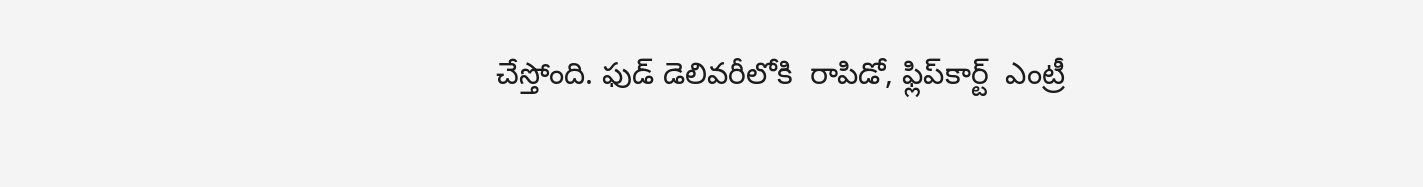చేస్తోంది. ఫుడ్ డెలివరీలోకి  రాపిడో, ఫ్లిప్‌‌‌‌కార్ట్  ఎంట్రీ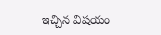ఇచ్చిన విషయం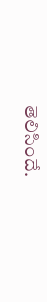తెలిసిందే.